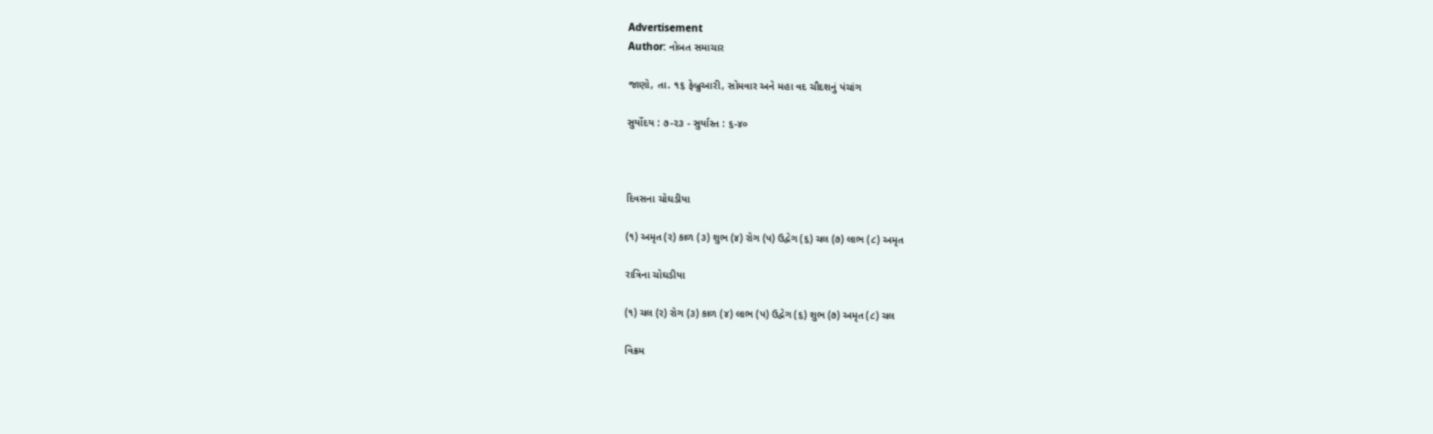Advertisement
Author: નોબત સમાચાર

જાણો, તા. ૧૬ ફેબ્રુઆરી, સોમવાર અને મહા વદ ચૌદશનું પંચાંગ

સુર્યોદય : ૭-૨૩ - સુર્યાસ્ત : ૬-૪૦



દિવસના ચોઘડીયા

(૧) અમૃત (ર) કાળ (૩) શુભ (૪) રોગ (પ) ઉદ્વેગ (૬) ચલ (૭) લાભ (૮) અમૃત

રાત્રિના ચોઘડીયા

(૧) ચલ (ર) રોગ (૩) કાળ (૪) લાભ (પ) ઉદ્વેગ (૬) શુભ (૭) અમૃત (૮) ચલ

વિક્રમ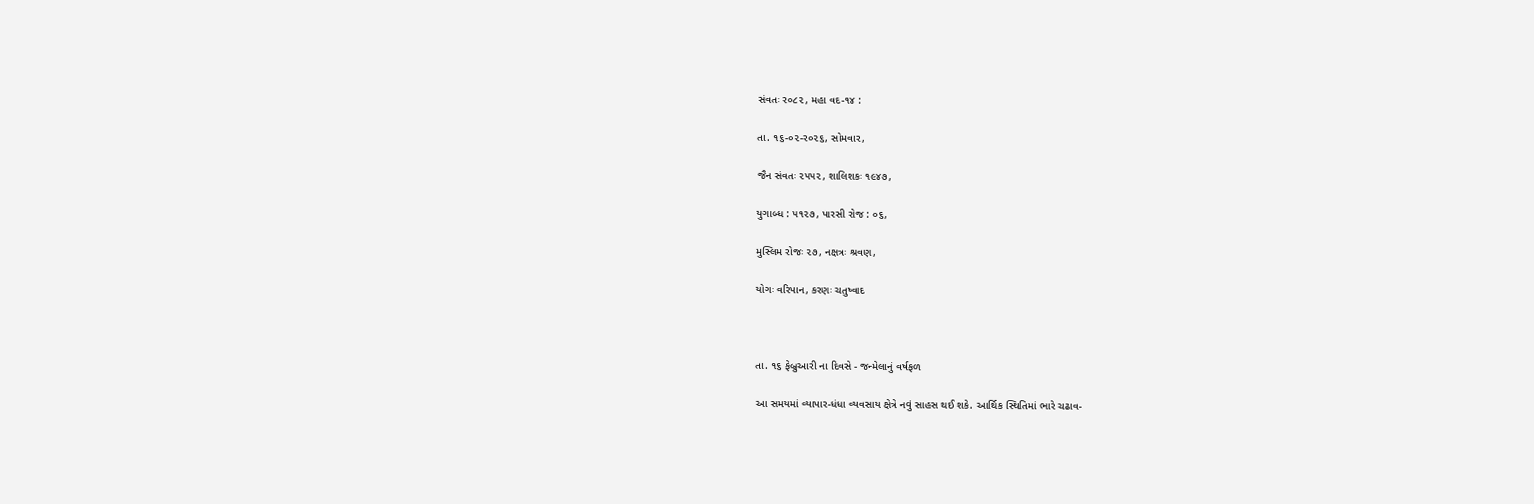સંવતઃ ર૦૮૨, મહા વદ-૧૪ :

તા. ૧૬-૦૨-ર૦૨૬, સોમવાર,

જૈન સંવતઃ ૨૫૫૨, શાલિશકઃ ૧૯૪૭,

યુગાબ્ધ : ૫૧૨૭, પારસી રોજ : ૦૬,

મુસ્લિમ રોજઃ ૨૭, નક્ષત્રઃ શ્રવણ,

યોગઃ વરિપાન, કરણઃ ચતુષ્વાદ



તા. ૧૬ ફેબ્રુઆરી ના દિવસે - જન્મેલાનું વર્ષફળ

આ સમયમાં વ્યાપાર-ધંધા વ્યવસાય ક્ષેત્રે નવું સાહસ થઈ શકે. આર્થિક સ્થિતિમાં ભારે ચઢાવ-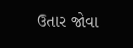ઉતાર જોવા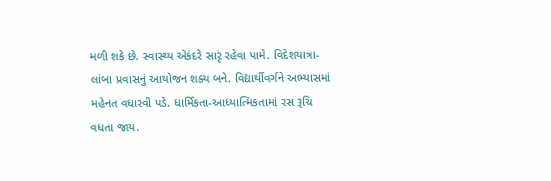મળી શકે છે. સ્વાસ્થ્ય એકંદરે સારૃં રહેવા પામે. વિદેશયાત્રા-લાંબા પ્રવાસનું આયોજન શક્ય બને. વિદ્યાર્થીવર્ગને અભ્યાસમાં મહેનત વધારવી પડે. ધાર્મિકતા-આધ્યાત્મિકતામાં રસ રૂચિ વધતા જાય.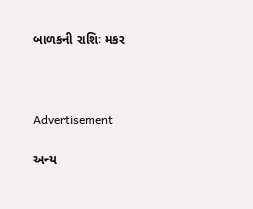બાળકની રાશિઃ મકર



Advertisement

અન્ય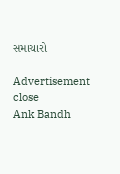સમાચારો

Advertisement
close
Ank Bandh